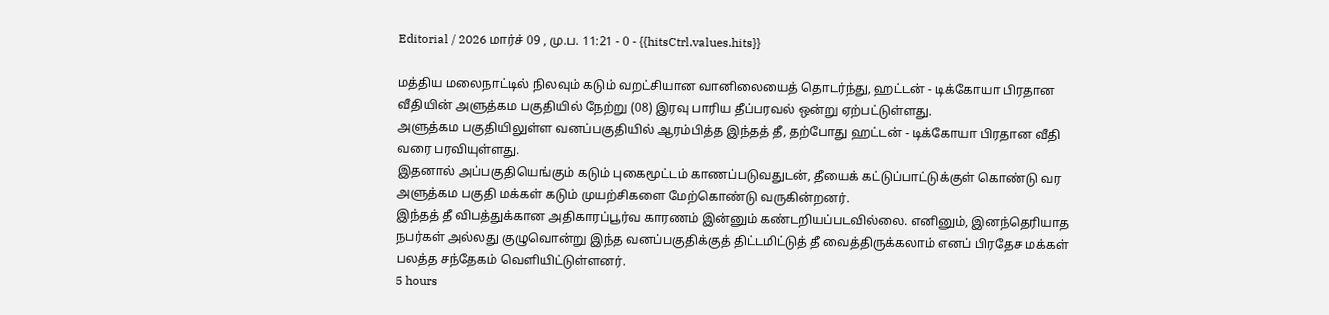Editorial / 2026 மார்ச் 09 , மு.ப. 11:21 - 0 - {{hitsCtrl.values.hits}}

மத்திய மலைநாட்டில் நிலவும் கடும் வறட்சியான வானிலையைத் தொடர்ந்து, ஹட்டன் - டிக்கோயா பிரதான வீதியின் அளுத்கம பகுதியில் நேற்று (08) இரவு பாரிய தீப்பரவல் ஒன்று ஏற்பட்டுள்ளது.
அளுத்கம பகுதியிலுள்ள வனப்பகுதியில் ஆரம்பித்த இந்தத் தீ, தற்போது ஹட்டன் - டிக்கோயா பிரதான வீதி வரை பரவியுள்ளது.
இதனால் அப்பகுதியெங்கும் கடும் புகைமூட்டம் காணப்படுவதுடன், தீயைக் கட்டுப்பாட்டுக்குள் கொண்டு வர அளுத்கம பகுதி மக்கள் கடும் முயற்சிகளை மேற்கொண்டு வருகின்றனர்.
இந்தத் தீ விபத்துக்கான அதிகாரப்பூர்வ காரணம் இன்னும் கண்டறியப்படவில்லை. எனினும், இனந்தெரியாத நபர்கள் அல்லது குழுவொன்று இந்த வனப்பகுதிக்குத் திட்டமிட்டுத் தீ வைத்திருக்கலாம் எனப் பிரதேச மக்கள் பலத்த சந்தேகம் வெளியிட்டுள்ளனர்.
5 hours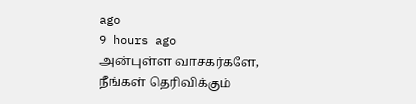ago
9 hours ago
அன்புள்ள வாசகர்களே,
நீங்கள் தெரிவிக்கும்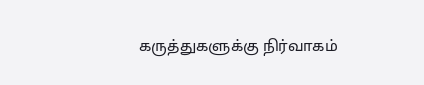கருத்துகளுக்கு நிர்வாகம்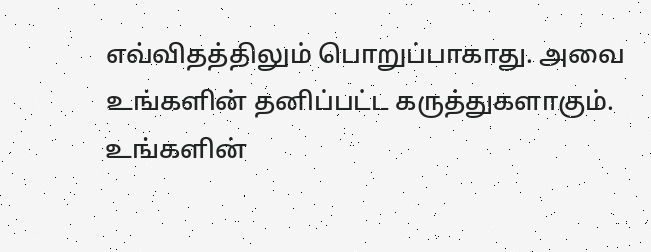எவ்விதத்திலும் பொறுப்பாகாது. அவை உங்களின் தனிப்பட்ட கருத்துகளாகும். உங்களின்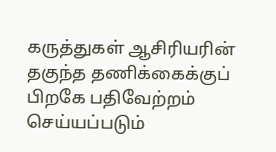கருத்துகள் ஆசிரியரின் தகுந்த தணிக்கைக்குப் பிறகே பதிவேற்றம் செய்யப்படும்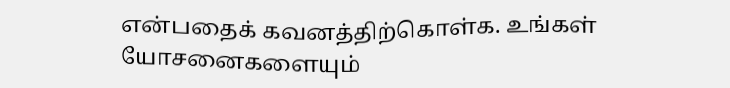என்பதைக் கவனத்திற்கொள்க. உங்கள் யோசனைகளையும்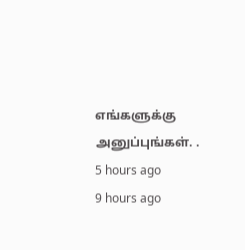எங்களுக்கு அனுப்புங்கள். .
5 hours ago
9 hours ago